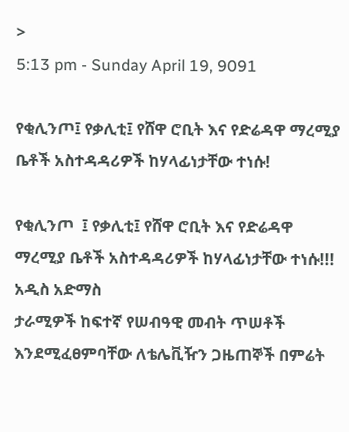>
5:13 pm - Sunday April 19, 9091

የቂሊንጦ፤ የቃሊቲ፤ የሸዋ ሮቢት እና የድሬዳዋ ማረሚያ ቤቶች አስተዳዳሪዎች ከሃላፊነታቸው ተነሱ!

የቂሊንጦ  ፤ የቃሊቲ፤ የሸዋ ሮቢት እና የድሬዳዋ ማረሚያ ቤቶች አስተዳዳሪዎች ከሃላፊነታቸው ተነሱ!!!
አዲስ አድማስ
ታራሚዎች ከፍተኛ የሠብዓዊ መብት ጥሠቶች እንደሚፈፀምባቸው ለቴሌቪዥን ጋዜጠኞች በምሬት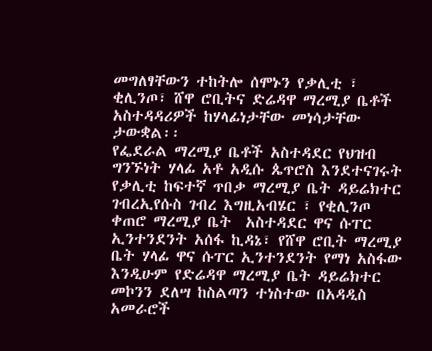መግለፃቸውን ተከትሎ ሰሞኑን የቃሊቲ ፣ ቂሊንጦ፣ ሸዋ ሮቢትና ድሬዳዋ ማረሚያ ቤቶች አስተዳዳሪዎች ከሃላፊነታቸው መነሳታቸው ታውቋል፡፡
የፌደራል ማረሚያ ቤቶች አስተዳደር የህዝብ ግንኙነት ሃላፊ አቶ አዲሱ ጴጥሮስ እንደተናገሩት  የቃሊቲ ከፍተኛ ጥበቃ ማረሚያ ቤት ዳይሬክተር ገብረኢየሱስ ገብረ እግዚአብሄር ፣ የቂሊንጦ ቀጠሮ ማረሚያ ቤት  አስተዳደር ዋና ሱፐር ኢንተንደንት አሰፋ ኪዳኔ፣ የሸዋ ሮቢት ማረሚያ ቤት ሃላፊ ዋና ሱፐር ኢንተንደንት የማነ አስፋው እንዲሁም የድሬዳዋ ማረሚያ ቤት ዳይሬክተር መኮንን ደለሣ ከስልጣን ተነስተው በአዳዲስ አመራሮች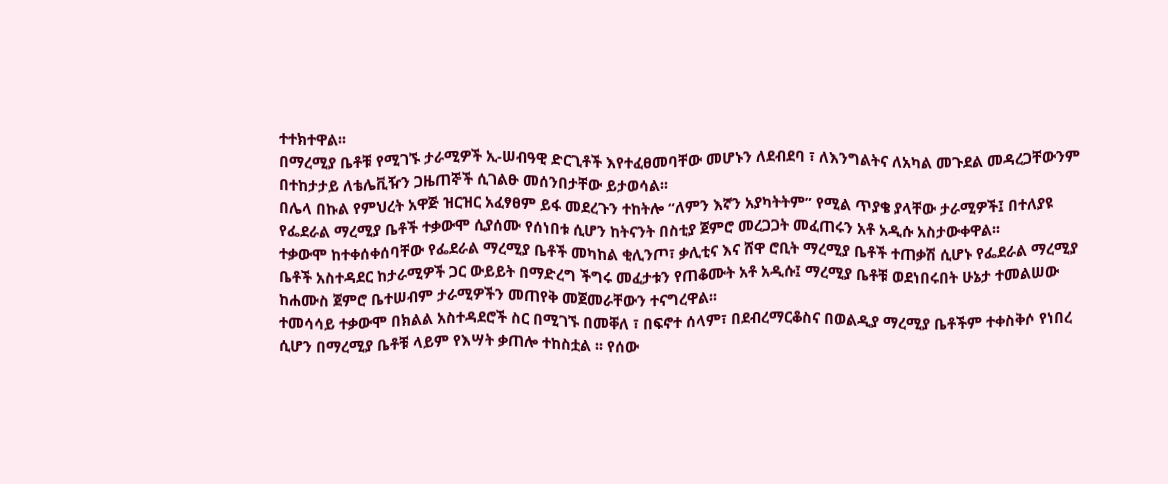ተተክተዋል፡፡
በማረሚያ ቤቶቹ የሚገኙ ታራሚዎች ኢ-ሠብዓዊ ድርጊቶች እየተፈፀመባቸው መሆኑን ለደብደባ ፣ ለእንግልትና ለአካል መጉደል መዳረጋቸውንም በተከታታይ ለቴሌቪዥን ጋዜጠኞች ሲገልፁ መሰንበታቸው ይታወሳል፡፡
በሌላ በኩል የምህረት አዋጅ ዝርዝር አፈፃፀም ይፋ መደረጉን ተከትሎ “ለምን እኛን አያካትትም” የሚል ጥያቄ ያላቸው ታራሚዎች፤ በተለያዩ የፌደራል ማረሚያ ቤቶች ተቃውሞ ሲያሰሙ የሰነበቱ ሲሆን ከትናንት በስቲያ ጀምሮ መረጋጋት መፈጠሩን አቶ አዲሱ አስታውቀዋል፡፡
ተቃውሞ ከተቀሰቀሰባቸው የፌደራል ማረሚያ ቤቶች መካከል ቂሊንጦ፣ ቃሊቲና እና ሸዋ ሮቢት ማረሚያ ቤቶች ተጠቃሽ ሲሆኑ የፌደራል ማረሚያ ቤቶች አስተዳደር ከታራሚዎች ጋር ውይይት በማድረግ ችግሩ መፈታቱን የጠቆሙት አቶ አዲሱ፤ ማረሚያ ቤቶቹ ወደነበሩበት ሁኔታ ተመልሠው ከሐሙስ ጀምሮ ቤተሠብም ታራሚዎችን መጠየቅ መጀመራቸውን ተናግረዋል፡፡
ተመሳሳይ ተቃውሞ በክልል አስተዳደሮች ስር በሚገኙ በመቐለ ፣ በፍኖተ ሰላም፣ በደብረማርቆስና በወልዲያ ማረሚያ ቤቶችም ተቀስቅሶ የነበረ ሲሆን በማረሚያ ቤቶቹ ላይም የእሣት ቃጠሎ ተከስቷል ፡፡ የሰው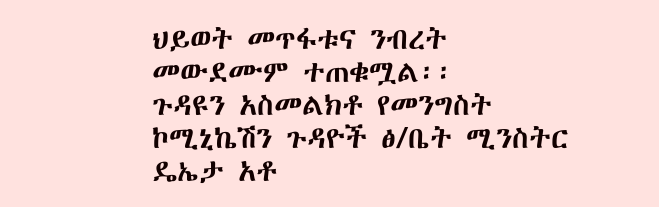ህይወት መጥፋቱና ንብረት መውደሙም ተጠቁሟል፡፡
ጉዳዩን አስመልክቶ የመንግስት ኮሚኒኬሽን ጉዳዮች ፅ/ቤት ሚንስትር ዴኤታ አቶ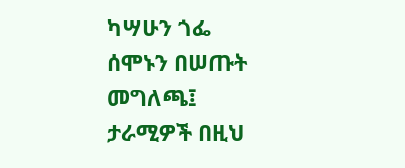ካሣሁን ጎፌ ሰሞኑን በሠጡት መግለጫ፤ ታራሚዎች በዚህ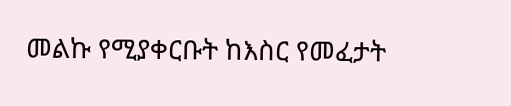መልኩ የሚያቀርቡት ከእስር የመፈታት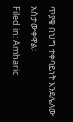ጥያቄ በህግ ተቀባይነት እንደሌለው አስታውቀዋል፡
Filed in: Amharic